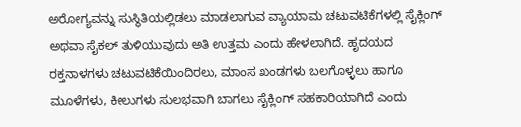ಅರೋಗ್ಯವನ್ನು ಸುಸ್ಥಿತಿಯಲ್ಲಿಡಲು ಮಾಡಲಾಗುವ ವ್ಯಾಯಾಮ ಚಟುವಟಿಕೆಗಳಲ್ಲಿ ಸೈಕ್ಲಿಂಗ್ ಅಥವಾ ಸೈಕಲ್ ತುಳಿಯುವುದು ಅತಿ ಉತ್ತಮ ಎಂದು ಹೇಳಲಾಗಿದೆ. ಹೃದಯದ ರಕ್ತನಾಳಗಳು ಚಟುವಟಿಕೆಯಿಂದಿರಲು, ಮಾಂಸ ಖಂಡಗಳು ಬಲಗೊಳ್ಳಲು ಹಾಗೂ ಮೂಳೆಗಳು, ಕೀಲುಗಳು ಸುಲಭವಾಗಿ ಬಾಗಲು ಸೈಕ್ಲಿಂಗ್ ಸಹಕಾರಿಯಾಗಿದೆ ಎಂದು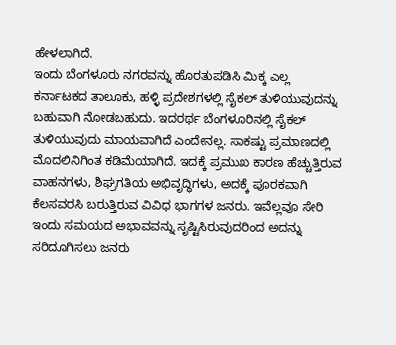ಹೇಳಲಾಗಿದೆ.
ಇಂದು ಬೆಂಗಳೂರು ನಗರವನ್ನು ಹೊರತುಪಡಿಸಿ ಮಿಕ್ಕ ಎಲ್ಲ ಕರ್ನಾಟಕದ ತಾಲೂಕು, ಹಳ್ಳಿ ಪ್ರದೇಶಗಳಲ್ಲಿ ಸೈಕಲ್ ತುಳಿಯುವುದನ್ನು ಬಹುವಾಗಿ ನೋಡಬಹುದು. ಇದರರ್ಥ ಬೆಂಗಳೂರಿನಲ್ಲಿ ಸೈಕಲ್ ತುಳಿಯುವುದು ಮಾಯವಾಗಿದೆ ಎಂದೇನಲ್ಲ. ಸಾಕಷ್ಟು ಪ್ರಮಾಣದಲ್ಲಿ ಮೊದಲಿನಿಗಿಂತ ಕಡಿಮೆಯಾಗಿದೆ. ಇದಕ್ಕೆ ಪ್ರಮುಖ ಕಾರಣ ಹೆಚ್ಚುತ್ತಿರುವ ವಾಹನಗಳು, ಶಿಘ್ರಗತಿಯ ಅಭಿವೃದ್ಧಿಗಳು, ಅದಕ್ಕೆ ಪೂರಕವಾಗಿ ಕೆಲಸವರಸಿ ಬರುತ್ತಿರುವ ವಿವಿಧ ಭಾಗಗಳ ಜನರು. ಇವೆಲ್ಲವೂ ಸೇರಿ ಇಂದು ಸಮಯದ ಅಭಾವವನ್ನು ಸೃಷ್ಟಿಸಿರುವುದರಿಂದ ಅದನ್ನು ಸರಿದೂಗಿಸಲು ಜನರು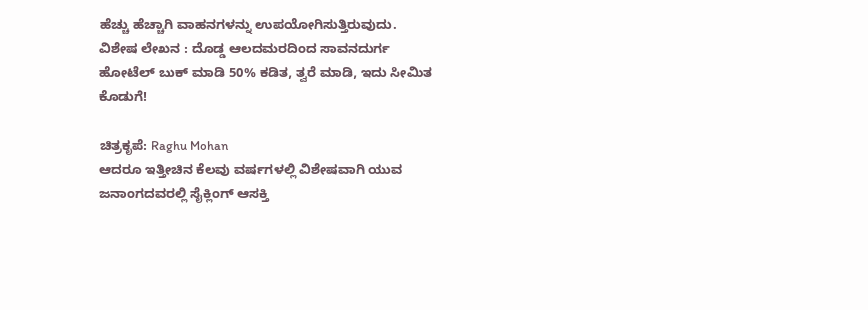ಹೆಚ್ಚು ಹೆಚ್ಚಾಗಿ ವಾಹನಗಳನ್ನು ಉಪಯೋಗಿಸುತ್ತಿರುವುದು.
ವಿಶೇಷ ಲೇಖನ : ದೊಡ್ಡ ಆಲದಮರದಿಂದ ಸಾವನದುರ್ಗ
ಹೋಟೆಲ್ ಬುಕ್ ಮಾಡಿ 50% ಕಡಿತ, ತ್ವರೆ ಮಾಡಿ, ಇದು ಸೀಮಿತ ಕೊಡುಗೆ!

ಚಿತ್ರಕೃಪೆ: Raghu Mohan
ಆದರೂ ಇತ್ತೀಚಿನ ಕೆಲವು ವರ್ಷಗಳಲ್ಲಿ ವಿಶೇಷವಾಗಿ ಯುವ ಜನಾಂಗದವರಲ್ಲಿ ಸೈಕ್ಲಿಂಗ್ ಆಸಕ್ತಿ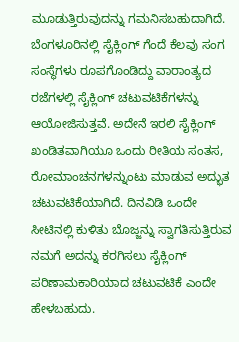ಮೂಡುತ್ತಿರುವುದನ್ನು ಗಮನಿಸಬಹುದಾಗಿದೆ. ಬೆಂಗಳೂರಿನಲ್ಲಿ ಸೈಕ್ಲಿಂಗ್ ಗೆಂದೆ ಕೆಲವು ಸಂಗ ಸಂಸ್ಥೆಗಳು ರೂಪಗೊಂಡಿದ್ದು ವಾರಾಂತ್ಯದ ರಜೆಗಳಲ್ಲಿ ಸೈಕ್ಲಿಂಗ್ ಚಟುವಟಿಕೆಗಳನ್ನು ಆಯೋಜಿಸುತ್ತವೆ. ಅದೇನೆ ಇರಲಿ ಸೈಕ್ಲಿಂಗ್ ಖಂಡಿತವಾಗಿಯೂ ಒಂದು ರೀತಿಯ ಸಂತಸ, ರೋಮಾಂಚನಗಳನ್ನುಂಟು ಮಾಡುವ ಅದ್ಭುತ ಚಟುವಟಿಕೆಯಾಗಿದೆ. ದಿನವಿಡಿ ಒಂದೇ ಸೀಟಿನಲ್ಲಿ ಕುಳಿತು ಬೊಜ್ಜನ್ನು ಸ್ವಾಗತಿಸುತ್ತಿರುವ ನಮಗೆ ಅದನ್ನು ಕರಗಿಸಲು ಸೈಕ್ಲಿಂಗ್ ಪರಿಣಾಮಕಾರಿಯಾದ ಚಟುವಟಿಕೆ ಎಂದೇ ಹೇಳಬಹುದು.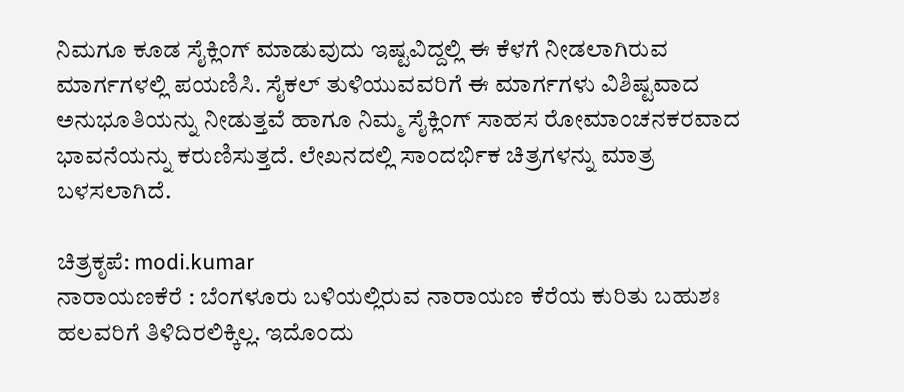ನಿಮಗೂ ಕೂಡ ಸೈಕ್ಲಿಂಗ್ ಮಾಡುವುದು ಇಷ್ಟವಿದ್ದಲ್ಲಿ ಈ ಕೆಳಗೆ ನೀಡಲಾಗಿರುವ ಮಾರ್ಗಗಳಲ್ಲಿ ಪಯಣಿಸಿ. ಸೈಕಲ್ ತುಳಿಯುವವರಿಗೆ ಈ ಮಾರ್ಗಗಳು ವಿಶಿಷ್ಟವಾದ ಅನುಭೂತಿಯನ್ನು ನೀಡುತ್ತವೆ ಹಾಗೂ ನಿಮ್ಮ ಸೈಕ್ಲಿಂಗ್ ಸಾಹಸ ರೋಮಾಂಚನಕರವಾದ ಭಾವನೆಯನ್ನು ಕರುಣಿಸುತ್ತದೆ. ಲೇಖನದಲ್ಲಿ ಸಾಂದರ್ಭಿಕ ಚಿತ್ರಗಳನ್ನು ಮಾತ್ರ ಬಳಸಲಾಗಿದೆ.

ಚಿತ್ರಕೃಪೆ: modi.kumar
ನಾರಾಯಣಕೆರೆ : ಬೆಂಗಳೂರು ಬಳಿಯಲ್ಲಿರುವ ನಾರಾಯಣ ಕೆರೆಯ ಕುರಿತು ಬಹುಶಃ ಹಲವರಿಗೆ ತಿಳಿದಿರಲಿಕ್ಕಿಲ್ಲ. ಇದೊಂದು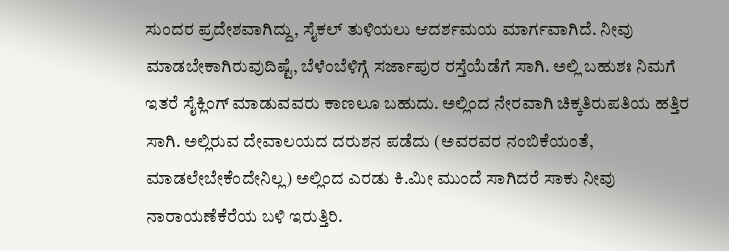ಸುಂದರ ಪ್ರದೇಶವಾಗಿದ್ದು, ಸೈಕಲ್ ತುಳಿಯಲು ಆದರ್ಶಮಯ ಮಾರ್ಗವಾಗಿದೆ. ನೀವು ಮಾಡಬೇಕಾಗಿರುವುದಿಷ್ಟೆ, ಬೆಳೆಂಬೆಳಿಗ್ಗೆ ಸರ್ಜಾಪುರ ರಸ್ತೆಯೆಡೆಗೆ ಸಾಗಿ. ಅಲ್ಲಿ ಬಹುಶಃ ನಿಮಗೆ ಇತರೆ ಸೈಕ್ಲಿಂಗ್ ಮಾಡುವವರು ಕಾಣಲೂ ಬಹುದು. ಅಲ್ಲಿಂದ ನೇರವಾಗಿ ಚಿಕ್ಕತಿರುಪತಿಯ ಹತ್ತಿರ ಸಾಗಿ. ಅಲ್ಲಿರುವ ದೇವಾಲಯದ ದರುಶನ ಪಡೆದು (ಅವರವರ ನಂಬಿಕೆಯಂತೆ, ಮಾಡಲೇಬೇಕೆಂದೇನಿಲ್ಲ) ಅಲ್ಲಿಂದ ಎರಡು ಕಿ.ಮೀ ಮುಂದೆ ಸಾಗಿದರೆ ಸಾಕು ನೀವು ನಾರಾಯಣೆಕೆರೆಯ ಬಳಿ ಇರುತ್ತಿರಿ.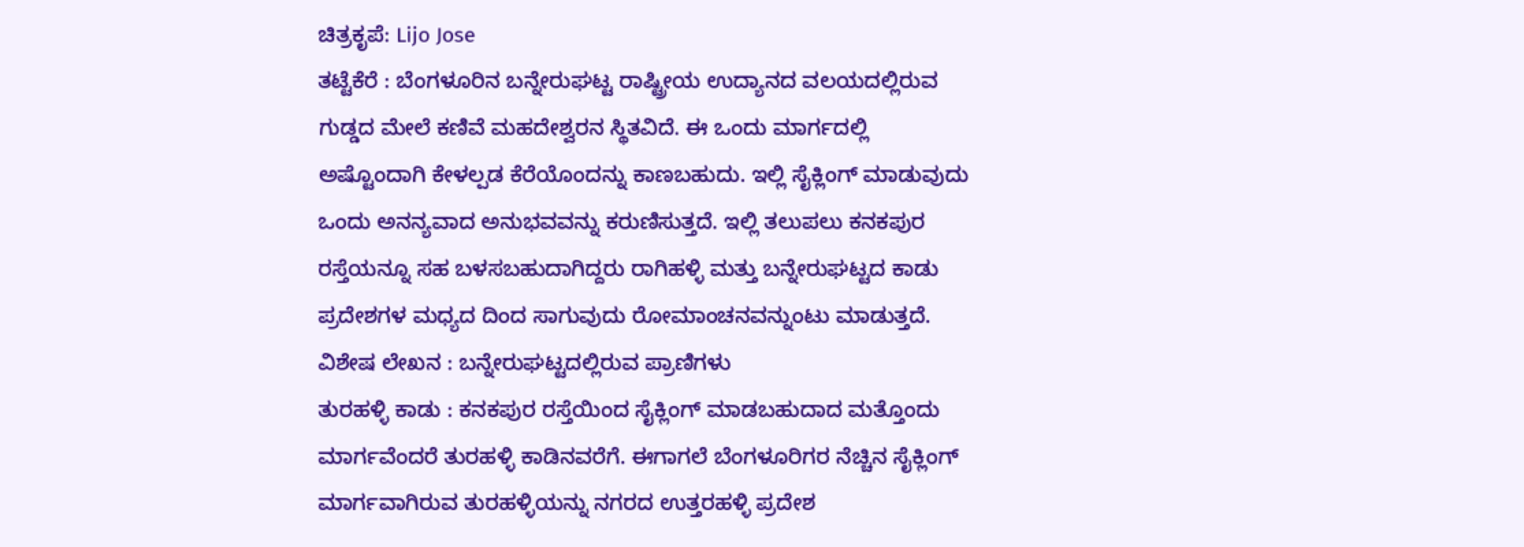ಚಿತ್ರಕೃಪೆ: Lijo Jose
ತಟ್ಟೆಕೆರೆ : ಬೆಂಗಳೂರಿನ ಬನ್ನೇರುಘಟ್ಟ ರಾಷ್ಟ್ರೀಯ ಉದ್ಯಾನದ ವಲಯದಲ್ಲಿರುವ ಗುಡ್ಡದ ಮೇಲೆ ಕಣಿವೆ ಮಹದೇಶ್ವರನ ಸ್ಥಿತವಿದೆ. ಈ ಒಂದು ಮಾರ್ಗದಲ್ಲಿ ಅಷ್ಟೊಂದಾಗಿ ಕೇಳಲ್ಪಡ ಕೆರೆಯೊಂದನ್ನು ಕಾಣಬಹುದು. ಇಲ್ಲಿ ಸೈಕ್ಲಿಂಗ್ ಮಾಡುವುದು ಒಂದು ಅನನ್ಯವಾದ ಅನುಭವವನ್ನು ಕರುಣಿಸುತ್ತದೆ. ಇಲ್ಲಿ ತಲುಪಲು ಕನಕಪುರ ರಸ್ತೆಯನ್ನೂ ಸಹ ಬಳಸಬಹುದಾಗಿದ್ದರು ರಾಗಿಹಳ್ಳಿ ಮತ್ತು ಬನ್ನೇರುಘಟ್ಟದ ಕಾಡು ಪ್ರದೇಶಗಳ ಮಧ್ಯದ ದಿಂದ ಸಾಗುವುದು ರೋಮಾಂಚನವನ್ನುಂಟು ಮಾಡುತ್ತದೆ.
ವಿಶೇಷ ಲೇಖನ : ಬನ್ನೇರುಘಟ್ಟದಲ್ಲಿರುವ ಪ್ರಾಣಿಗಳು
ತುರಹಳ್ಳಿ ಕಾಡು : ಕನಕಪುರ ರಸ್ತೆಯಿಂದ ಸೈಕ್ಲಿಂಗ್ ಮಾಡಬಹುದಾದ ಮತ್ತೊಂದು ಮಾರ್ಗವೆಂದರೆ ತುರಹಳ್ಳಿ ಕಾಡಿನವರೆಗೆ. ಈಗಾಗಲೆ ಬೆಂಗಳೂರಿಗರ ನೆಚ್ಚಿನ ಸೈಕ್ಲಿಂಗ್ ಮಾರ್ಗವಾಗಿರುವ ತುರಹಳ್ಳಿಯನ್ನು ನಗರದ ಉತ್ತರಹಳ್ಳಿ ಪ್ರದೇಶ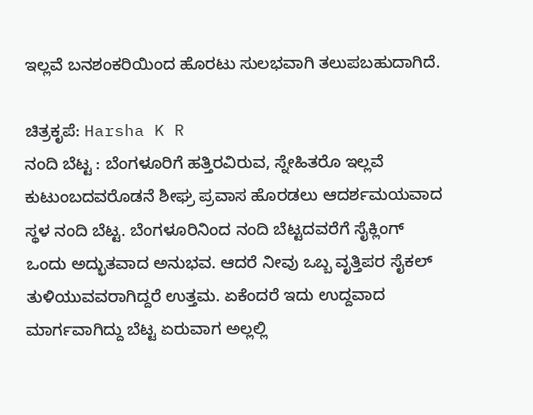ಇಲ್ಲವೆ ಬನಶಂಕರಿಯಿಂದ ಹೊರಟು ಸುಲಭವಾಗಿ ತಲುಪಬಹುದಾಗಿದೆ.

ಚಿತ್ರಕೃಪೆ: Harsha K R
ನಂದಿ ಬೆಟ್ಟ : ಬೆಂಗಳೂರಿಗೆ ಹತ್ತಿರವಿರುವ, ಸ್ನೇಹಿತರೊ ಇಲ್ಲವೆ ಕುಟುಂಬದವರೊಡನೆ ಶೀಘ್ರ ಪ್ರವಾಸ ಹೊರಡಲು ಆದರ್ಶಮಯವಾದ ಸ್ಥಳ ನಂದಿ ಬೆಟ್ಟ. ಬೆಂಗಳೂರಿನಿಂದ ನಂದಿ ಬೆಟ್ಟದವರೆಗೆ ಸೈಕ್ಲಿಂಗ್ ಒಂದು ಅದ್ಭುತವಾದ ಅನುಭವ. ಆದರೆ ನೀವು ಒಬ್ಬ ವೃತ್ತಿಪರ ಸೈಕಲ್ ತುಳಿಯುವವರಾಗಿದ್ದರೆ ಉತ್ತಮ. ಏಕೆಂದರೆ ಇದು ಉದ್ದವಾದ ಮಾರ್ಗವಾಗಿದ್ದು ಬೆಟ್ಟ ಏರುವಾಗ ಅಲ್ಲಲ್ಲಿ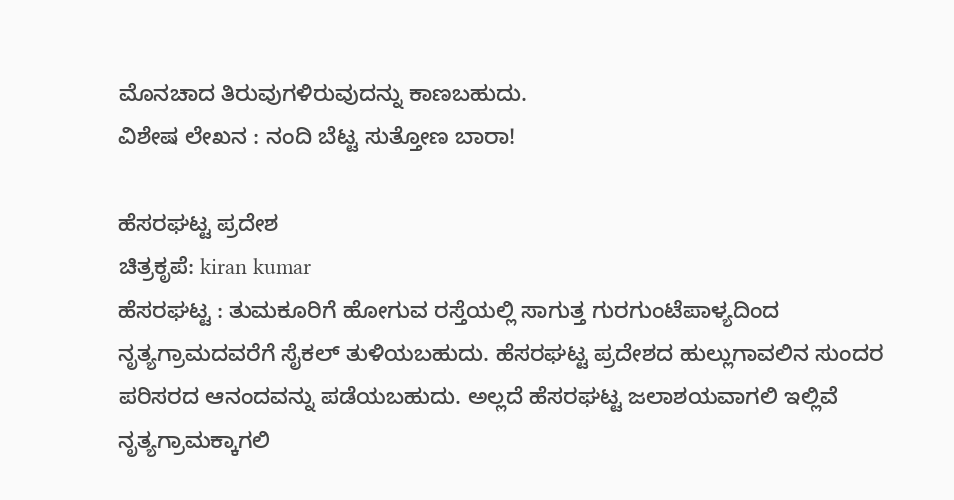ಮೊನಚಾದ ತಿರುವುಗಳಿರುವುದನ್ನು ಕಾಣಬಹುದು.
ವಿಶೇಷ ಲೇಖನ : ನಂದಿ ಬೆಟ್ಟ ಸುತ್ತೋಣ ಬಾರಾ!

ಹೆಸರಘಟ್ಟ ಪ್ರದೇಶ
ಚಿತ್ರಕೃಪೆ: kiran kumar
ಹೆಸರಘಟ್ಟ : ತುಮಕೂರಿಗೆ ಹೋಗುವ ರಸ್ತೆಯಲ್ಲಿ ಸಾಗುತ್ತ ಗುರಗುಂಟೆಪಾಳ್ಯದಿಂದ ನೃತ್ಯಗ್ರಾಮದವರೆಗೆ ಸೈಕಲ್ ತುಳಿಯಬಹುದು. ಹೆಸರಘಟ್ಟ ಪ್ರದೇಶದ ಹುಲ್ಲುಗಾವಲಿನ ಸುಂದರ ಪರಿಸರದ ಆನಂದವನ್ನು ಪಡೆಯಬಹುದು. ಅಲ್ಲದೆ ಹೆಸರಘಟ್ಟ ಜಲಾಶಯವಾಗಲಿ ಇಲ್ಲಿವೆ ನೃತ್ಯಗ್ರಾಮಕ್ಕಾಗಲಿ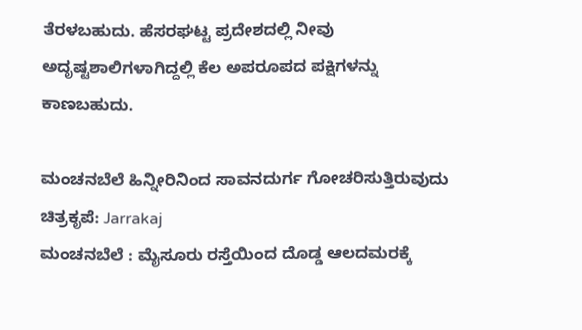ತೆರಳಬಹುದು. ಹೆಸರಘಟ್ಟ ಪ್ರದೇಶದಲ್ಲಿ ನೀವು ಅದೃಷ್ಟಶಾಲಿಗಳಾಗಿದ್ದಲ್ಲಿ ಕೆಲ ಅಪರೂಪದ ಪಕ್ಷಿಗಳನ್ನು ಕಾಣಬಹುದು.

ಮಂಚನಬೆಲೆ ಹಿನ್ನೀರಿನಿಂದ ಸಾವನದುರ್ಗ ಗೋಚರಿಸುತ್ತಿರುವುದು
ಚಿತ್ರಕೃಪೆ: Jarrakaj
ಮಂಚನಬೆಲೆ : ಮೈಸೂರು ರಸ್ತೆಯಿಂದ ದೊಡ್ಡ ಆಲದಮರಕ್ಕೆ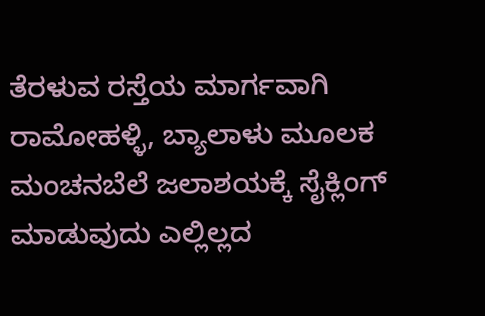ತೆರಳುವ ರಸ್ತೆಯ ಮಾರ್ಗವಾಗಿ ರಾಮೋಹಳ್ಳಿ, ಬ್ಯಾಲಾಳು ಮೂಲಕ ಮಂಚನಬೆಲೆ ಜಲಾಶಯಕ್ಕೆ ಸೈಕ್ಲಿಂಗ್ ಮಾಡುವುದು ಎಲ್ಲಿಲ್ಲದ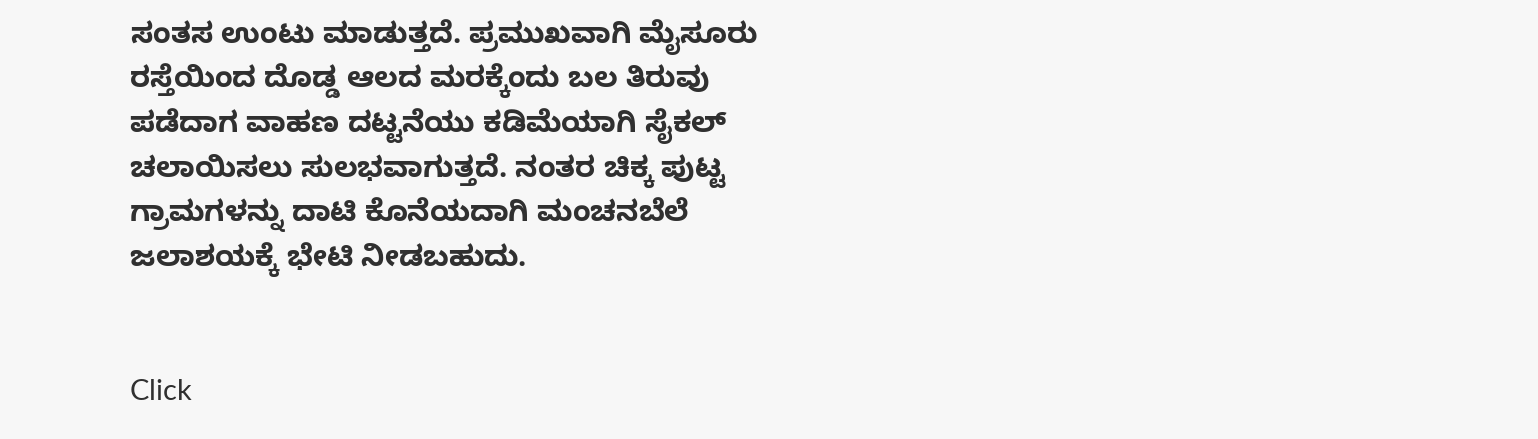ಸಂತಸ ಉಂಟು ಮಾಡುತ್ತದೆ. ಪ್ರಮುಖವಾಗಿ ಮೈಸೂರು ರಸ್ತೆಯಿಂದ ದೊಡ್ಡ ಆಲದ ಮರಕ್ಕೆಂದು ಬಲ ತಿರುವು ಪಡೆದಾಗ ವಾಹಣ ದಟ್ಟನೆಯು ಕಡಿಮೆಯಾಗಿ ಸೈಕಲ್ ಚಲಾಯಿಸಲು ಸುಲಭವಾಗುತ್ತದೆ. ನಂತರ ಚಿಕ್ಕ ಪುಟ್ಟ ಗ್ರಾಮಗಳನ್ನು ದಾಟಿ ಕೊನೆಯದಾಗಿ ಮಂಚನಬೆಲೆ ಜಲಾಶಯಕ್ಕೆ ಭೇಟಿ ನೀಡಬಹುದು.


Click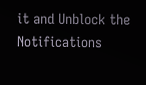it and Unblock the Notifications